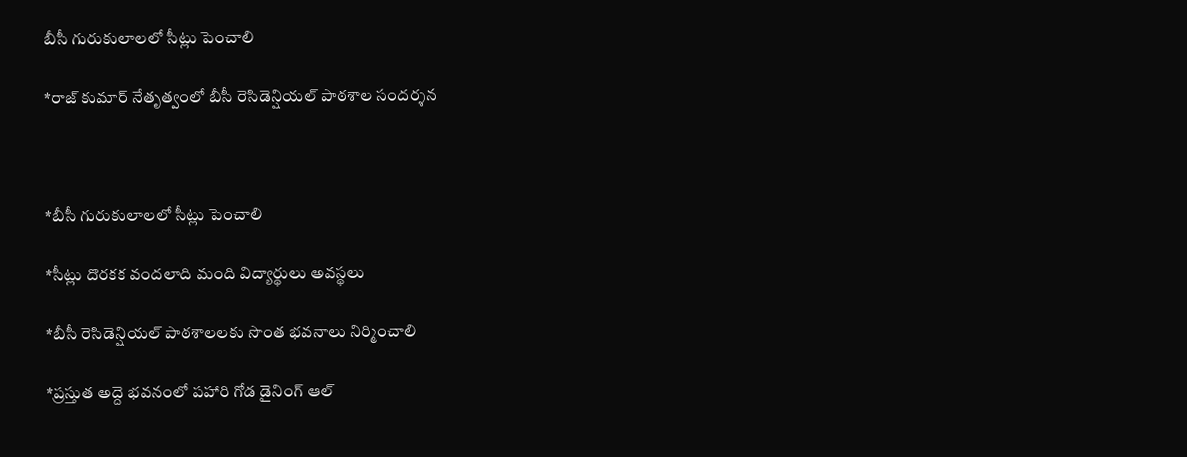బీసీ గురుకులాలలో సీట్లు పెంచాలి

*రాజ్ కుమార్ నేతృత్వంలో బీసీ రెసిడెన్షియల్ పాఠశాల సందర్శన



*బీసీ గురుకులాలలో సీట్లు పెంచాలి

*సీట్లు దొరకక వందలాది మంది విద్యార్థులు అవస్థలు

*బీసీ రెసిడెన్షియల్ పాఠశాలలకు సొంత భవనాలు నిర్మించాలి

*ప్రస్తుత అద్దె భవనంలో పహారి గోడ డైనింగ్ ఆల్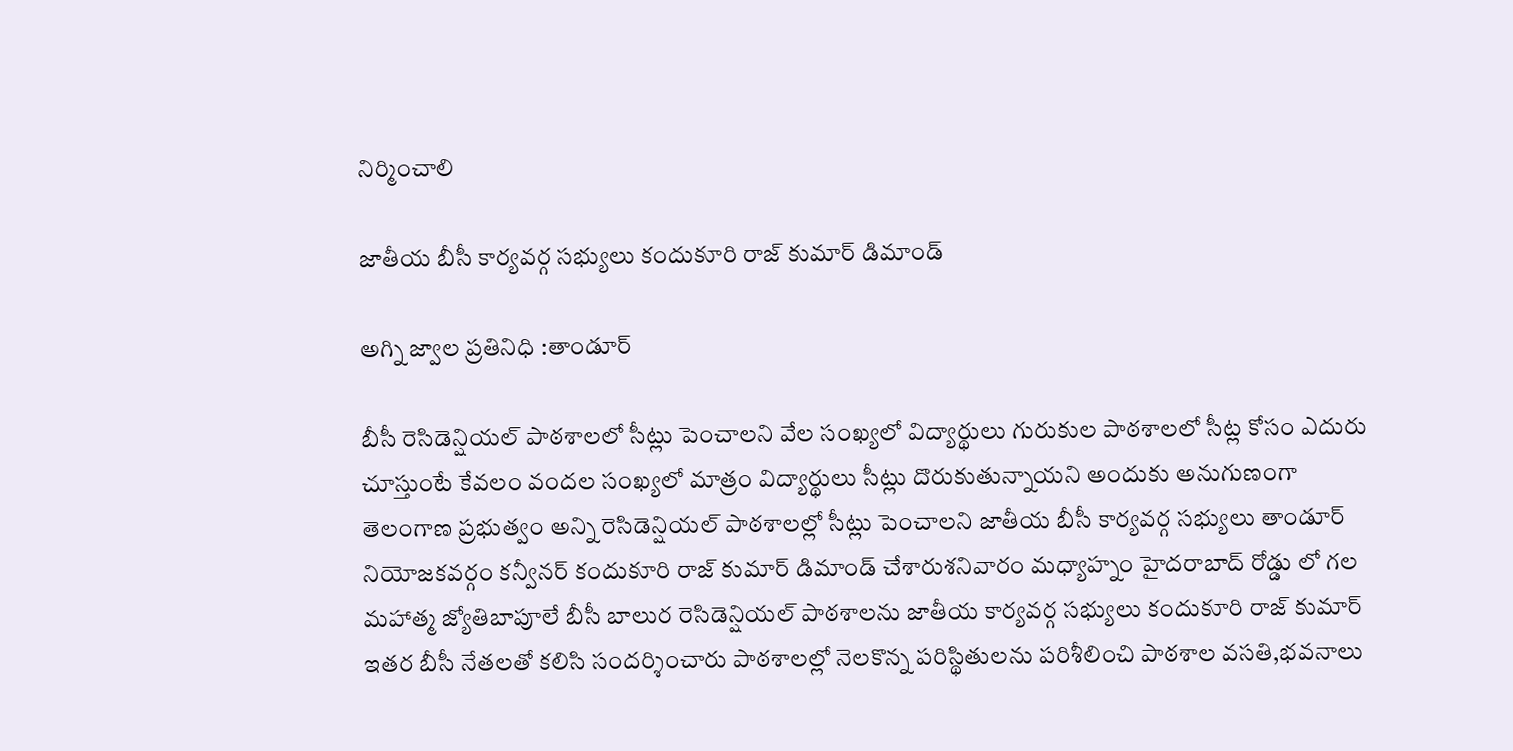నిర్మించాలి

జాతీయ బీసీ కార్యవర్గ సభ్యులు కందుకూరి రాజ్ కుమార్ డిమాండ్

అగ్ని జ్వాల ప్రతినిధి :తాండూర్

బీసీ రెసిడెన్షియల్ పాఠశాలలో సీట్లు పెంచాలని వేల సంఖ్యలో విద్యార్థులు గురుకుల పాఠశాలలో సీట్ల కోసం ఎదురు చూస్తుంటే కేవలం వందల సంఖ్యలో మాత్రం విద్యార్థులు సీట్లు దొరుకుతున్నాయని అందుకు అనుగుణంగా తెలంగాణ ప్రభుత్వం అన్ని రెసిడెన్షియల్ పాఠశాలల్లో సీట్లు పెంచాలని జాతీయ బీసీ కార్యవర్గ సభ్యులు తాండూర్ నియోజకవర్గం కన్వీనర్ కందుకూరి రాజ్ కుమార్ డిమాండ్ చేశారుశనివారం మధ్యాహ్నం హైదరాబాద్ రోడ్డు లో గల మహాత్మ జ్యోతిబాపూలే బీసీ బాలుర రెసిడెన్షియల్ పాఠశాలను జాతీయ కార్యవర్గ సభ్యులు కందుకూరి రాజ్ కుమార్ ఇతర బీసీ నేతలతో కలిసి సందర్శించారు పాఠశాలల్లో నెలకొన్న పరిస్థితులను పరిశీలించి పాఠశాల వసతి,భవనాలు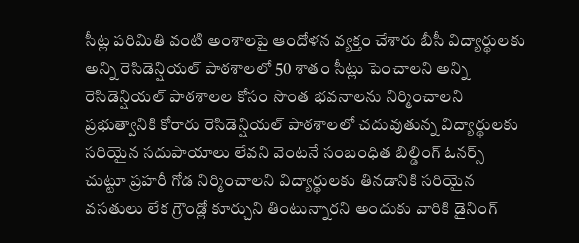సీట్ల పరిమితి వంటి అంశాలపై ఆందోళన వ్యక్తం చేశారు బీసీ విద్యార్థులకు అన్ని రెసిడెన్షియల్ పాఠశాలలో 50 శాతం సీట్లు పెంచాలని అన్ని రెసిడెన్షియల్ పాఠశాలల కోసం సొంత భవనాలను నిర్మించాలని ప్రభుత్వానికి కోరారు రెసిడెన్షియల్ పాఠశాలలో చదువుతున్న విద్యార్థులకు సరియైన సదుపాయాలు లేవని వెంటనే సంబంధిత బిల్డింగ్ ఓనర్స్ చుట్టూ ప్రహరీ గోడ నిర్మించాలని విద్యార్థులకు తినడానికి సరియైన వసతులు లేక గ్రౌండ్లో కూర్చుని తింటున్నారని అందుకు వారికి డైనింగ్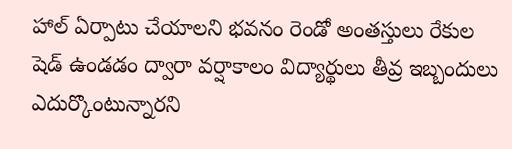హాల్ ఏర్పాటు చేయాలని భవనం రెండో అంతస్తులు రేకుల షెడ్ ఉండడం ద్వారా వర్షాకాలం విద్యార్థులు తీవ్ర ఇబ్బందులు ఎదుర్కొంటున్నారని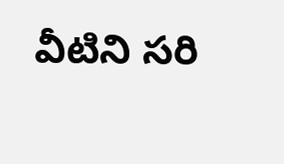వీటిని సరి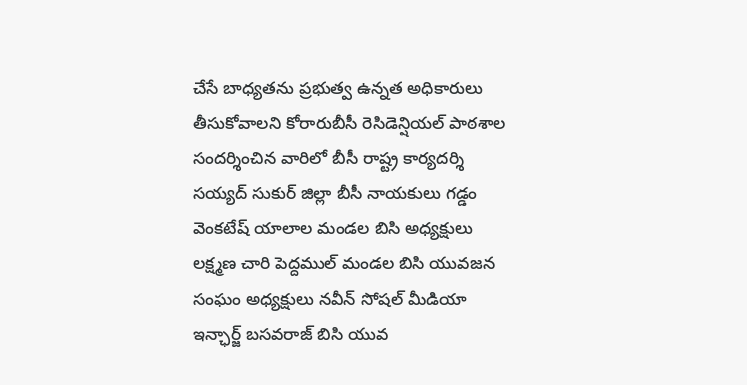చేసే బాధ్యతను ప్రభుత్వ ఉన్నత అధికారులు తీసుకోవాలని కోరారుబీసీ రెసిడెన్షియల్ పాఠశాల సందర్శించిన వారిలో బీసీ రాష్ట్ర కార్యదర్శి సయ్యద్ సుకుర్ జిల్లా బీసీ నాయకులు గడ్డం వెంకటేష్ యాలాల మండల బిసి అధ్యక్షులు లక్ష్మణ చారి పెద్దముల్ మండల బిసి యువజన సంఘం అధ్యక్షులు నవీన్ సోషల్ మీడియా ఇన్ఛార్జ్ బసవరాజ్ బిసి యువ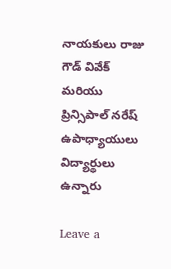నాయకులు రాజు గౌడ్ వివేక్ మరియు ప్రిన్సిపాల్ నరేష్ ఉపాధ్యాయులు విద్యార్థులు ఉన్నారు

Leave a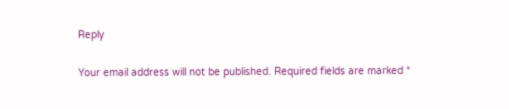Reply

Your email address will not be published. Required fields are marked *